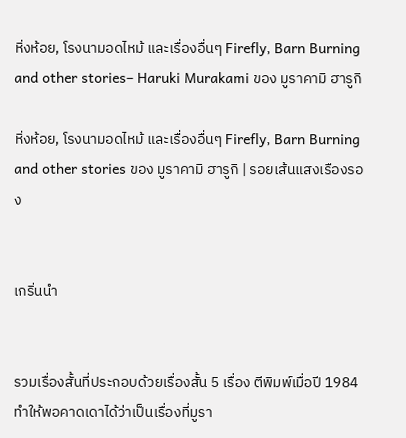หิ่งห้อย, โรงนามอดไหม้ และเรื่องอื่นๆ Firefly, Barn Burning and other stories– Haruki Murakami ของ มูราคามิ ฮารูกิ

หิ่งห้อย, โรงนามอดไหม้ และเรื่องอื่นๆ Firefly, Barn Burning and other stories ของ มูราคามิ ฮารูกิ | รอยเส้นแสงเรืองรอง


เกริ่นนำ


รวมเรื่องสั้นที่ประกอบด้วยเรื่องสั้น 5 เรื่อง ตีพิมพ์เมื่อปี 1984 ทำให้พอคาดเดาได้ว่าเป็นเรื่องที่มูรา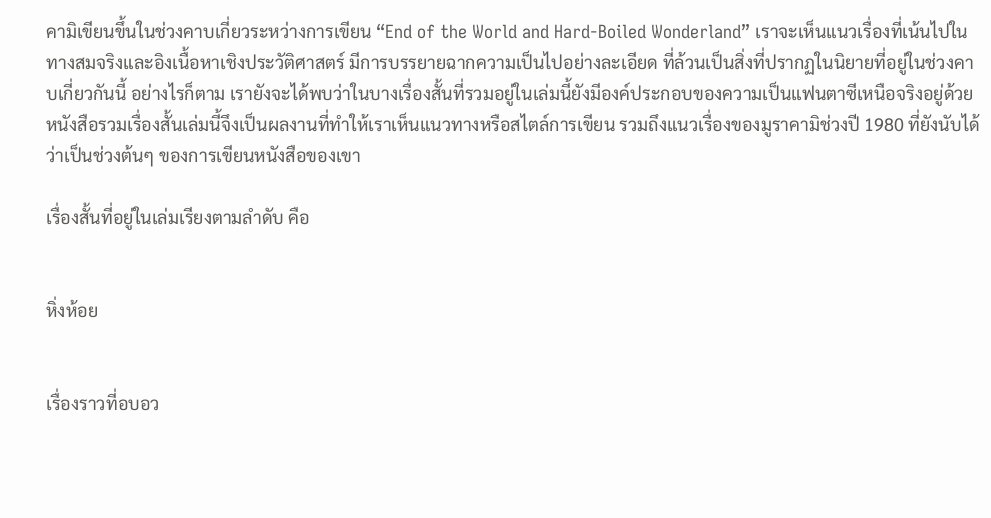คามิเขียนขึ้นในช่วงคาบเกี่ยวระหว่างการเขียน “End of the World and Hard-Boiled Wonderland” เราจะเห็นแนวเรื่องที่เน้นไปในทางสมจริงและอิงเนื้อหาเชิงประวัติศาสตร์ มีการบรรยายฉากความเป็นไปอย่างละเอียด ที่ล้วนเป็นสิ่งที่ปรากฏในนิยายที่อยู่ในช่วงคาบเกี่ยวกันนี้ อย่างไรก็ตาม เรายังจะได้พบว่าในบางเรื่องสั้นที่รวมอยู่ในเล่มนี้ยังมีองค์ประกอบของความเป็นแฟนตาซีเหนือจริงอยู่ด้วย หนังสือรวมเรื่องสั้นเล่มนี้จึงเป็นผลงานที่ทำให้เราเห็นแนวทางหรือสไตล์การเขียน รวมถึงแนวเรื่องของมูราคามิช่วงปี 1980 ที่ยังนับได้ว่าเป็นช่วงต้นๆ ของการเขียนหนังสือของเขา

เรื่องสั้นที่อยู่ในเล่มเรียงตามลำดับ คือ


หิ่งห้อย


เรื่องราวที่อบอว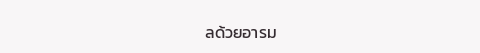ลด้วยอารม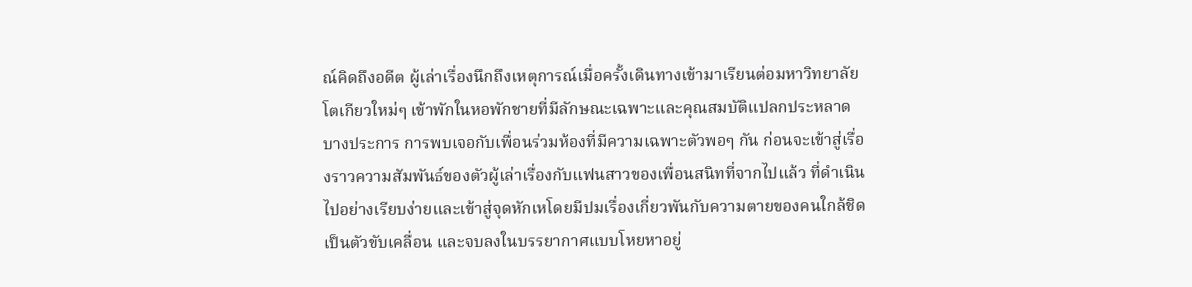ณ์คิดถึงอดีต ผู้เล่าเรื่องนึกถึงเหตุการณ์เมื่อครั้งเดินทางเข้ามาเรียนต่อมหาวิทยาลัยโตเกียวใหม่ๆ เข้าพักในหอพักชายที่มีลักษณะเฉพาะและคุณสมบัติแปลกประหลาดบางประการ การพบเจอกับเพื่อนร่วมห้องที่มีความเฉพาะตัวพอๆ กัน ก่อนจะเข้าสู่เรื่องราวความสัมพันธ์ของตัวผู้เล่าเรื่องกับแฟนสาวของเพื่อนสนิทที่จากไปแล้ว ที่ดำเนินไปอย่างเรียบง่ายและเข้าสู่จุดหักเหโดยมีปมเรื่องเกี่ยวพันกับความตายของคนใกล้ชิดเป็นตัวขับเคลื่อน และจบลงในบรรยากาศแบบโหยหาอยู่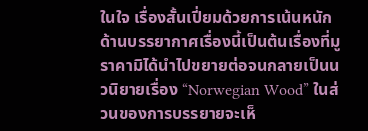ในใจ เรื่องสั้นเปี่ยมด้วยการเน้นหนักด้านบรรยากาศเรื่องนี้เป็นต้นเรื่องที่มูราคามิได้นำไปขยายต่อจนกลายเป็นนวนิยายเรื่อง “Norwegian Wood” ในส่วนของการบรรยายจะเห็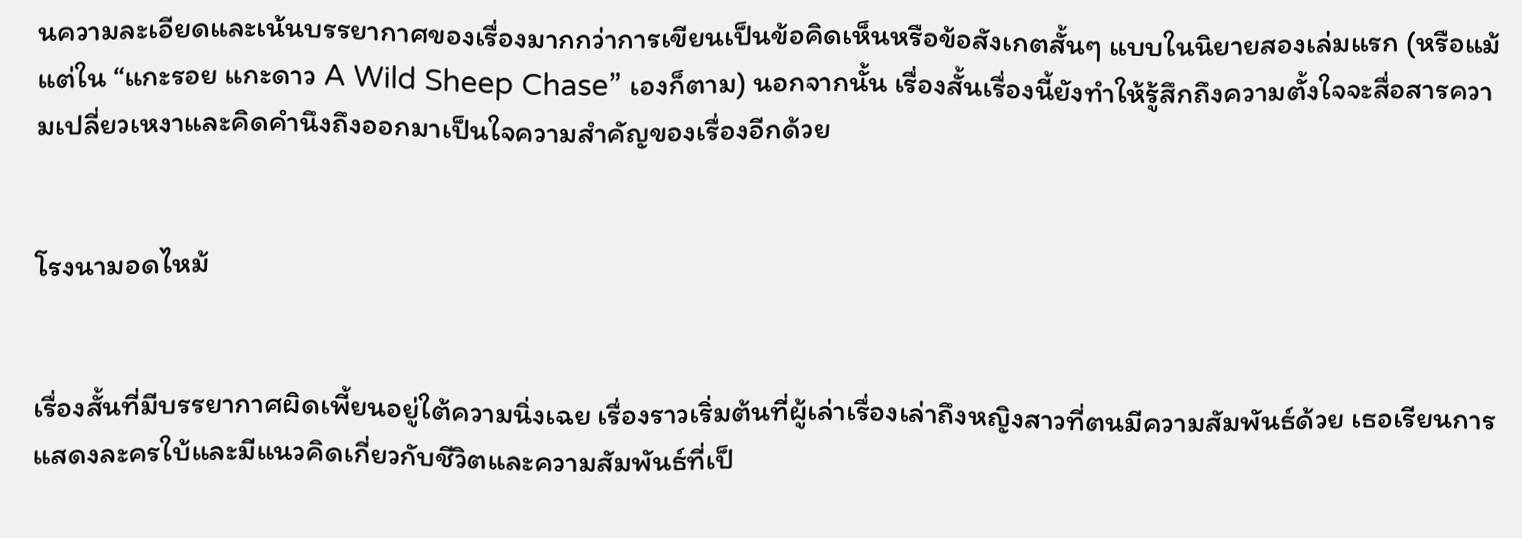นความละเอียดและเน้นบรรยากาศของเรื่องมากกว่าการเขียนเป็นข้อคิดเห็นหรือข้อสังเกตสั้นๆ แบบในนิยายสองเล่มแรก (หรือแม้แต่ใน “แกะรอย แกะดาว A Wild Sheep Chase” เองก็ตาม) นอกจากนั้น เรื่องสั้นเรื่องนี้ยังทำให้รู้สึกถึงความตั้งใจจะสื่อสารความเปลี่ยวเหงาและคิดคำนึงถึงออกมาเป็นใจความสำคัญของเรื่องอีกด้วย


โรงนามอดไหม้


เรื่องสั้นที่มีบรรยากาศผิดเพี้ยนอยู่ใต้ความนิ่งเฉย เรื่องราวเริ่มต้นที่ผู้เล่าเรื่องเล่าถึงหญิงสาวที่ตนมีความสัมพันธ์ด้วย เธอเรียนการแสดงละครใบ้และมีแนวคิดเกี่ยวกับชีวิตและความสัมพันธ์ที่เป็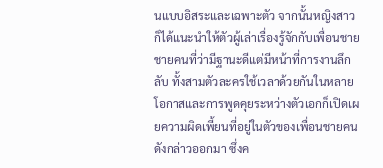นแบบอิสระและเฉพาะตัว จากนั้นหญิงสาวก็ได้แนะนำให้ตัวผู้เล่าเรื่องรู้จักกับเพื่อนชาย ชายคนที่ว่ามีฐานะดีแต่มีหน้าที่การงานลึกลับ ทั้งสามตัวละครใช้เวลาด้วยกันในหลายโอกาสและการพูดคุยระหว่างตัวเอกก็เปิดเผยความผิดเพี้ยนที่อยู่ในตัวของเพื่อนชายคนดังกล่าวออกมา ซึ่งค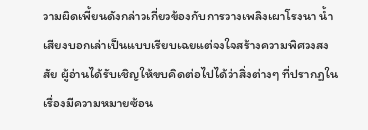วามผิดเพี้ยนดังกล่าวเกี่ยวข้องกับการวางเพลิงเผาโรงนา น้ำเสียงบอกเล่าเป็นแบบเรียบเฉยแต่จงใจสร้างความพิศวงสงสัย ผู้อ่านได้รับเชิญให้ขบคิดต่อไปได้ว่าสิ่งต่างๆ ที่ปรากฏในเรื่องมีความหมายซ้อน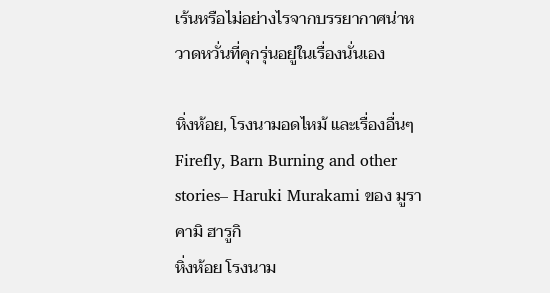เร้นหรือไม่อย่างไรจากบรรยากาศน่าหวาดหวั่นที่คุกรุ่นอยู่ในเรื่องนั่นเอง

หิ่งห้อย, โรงนามอดไหม้ และเรื่องอื่นๆ Firefly, Barn Burning and other stories– Haruki Murakami ของ มูราคามิ ฮารูกิ
หิ่งห้อย โรงนาม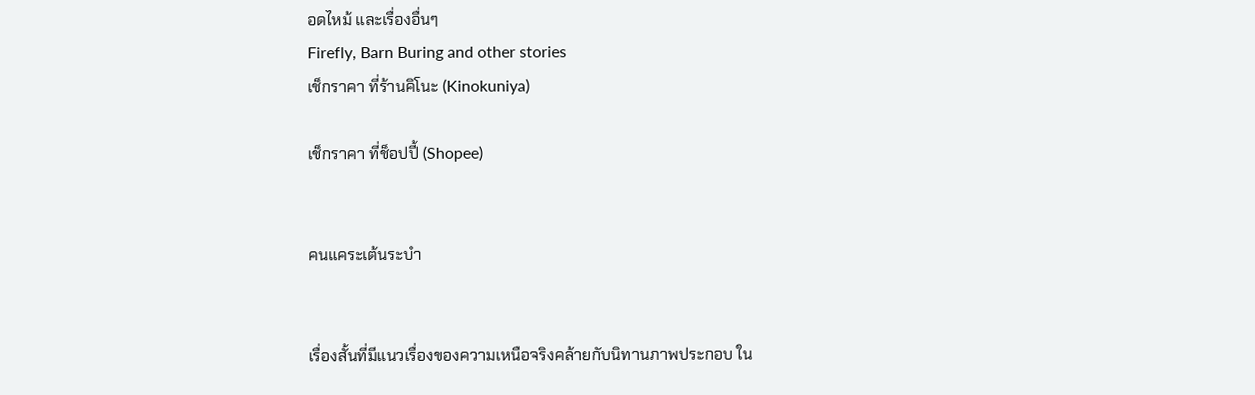อดไหม้ และเรื่องอื่นๆ
Firefly, Barn Buring and other stories
เช็กราคา ที่ร้านคิโนะ (Kinokuniya)

เช็กราคา ที่ช็อปปี้ (Shopee)


คนแคระเต้นระบำ


เรื่องสั้นที่มีแนวเรื่องของความเหนือจริงคล้ายกับนิทานภาพประกอบ ใน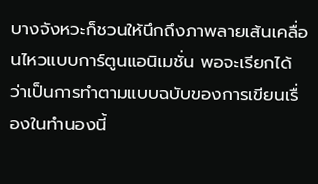บางจังหวะก็ชวนให้นึกถึงภาพลายเส้นเคลื่อนไหวแบบการ์ตูนแอนิเมชั่น พอจะเรียกได้ว่าเป็นการทำตามแบบฉบับของการเขียนเรื่องในทำนองนี้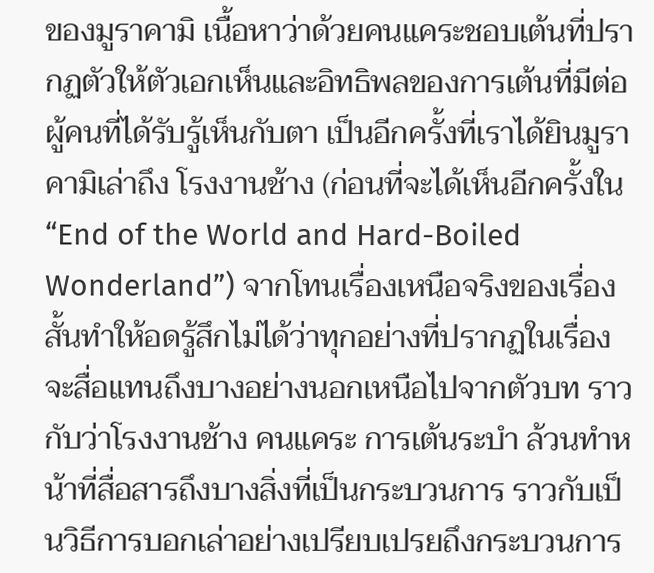ของมูราคามิ เนื้อหาว่าด้วยคนแคระชอบเต้นที่ปรากฏตัวให้ตัวเอกเห็นและอิทธิพลของการเต้นที่มีต่อผู้คนที่ได้รับรู้เห็นกับตา เป็นอีกครั้งที่เราได้ยินมูราคามิเล่าถึง โรงงานช้าง (ก่อนที่จะได้เห็นอีกครั้งใน “End of the World and Hard-Boiled Wonderland”) จากโทนเรื่องเหนือจริงของเรื่องสั้นทำให้อดรู้สึกไม่ได้ว่าทุกอย่างที่ปรากฏในเรื่องจะสื่อแทนถึงบางอย่างนอกเหนือไปจากตัวบท ราวกับว่าโรงงานช้าง คนแคระ การเต้นระบำ ล้วนทำหน้าที่สื่อสารถึงบางสิ่งที่เป็นกระบวนการ ราวกับเป็นวิธีการบอกเล่าอย่างเปรียบเปรยถึงกระบวนการ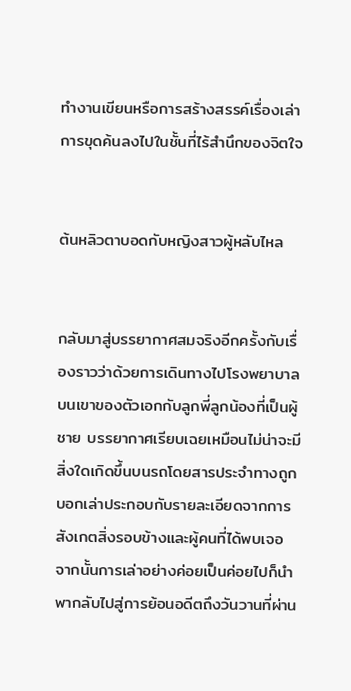ทำงานเขียนหรือการสร้างสรรค์เรื่องเล่า การขุดค้นลงไปในชั้นที่ไร้สำนึกของจิตใจ


ต้นหลิวตาบอดกับหญิงสาวผู้หลับไหล


กลับมาสู่บรรยากาศสมจริงอีกครั้งกับเรื่องราวว่าด้วยการเดินทางไปโรงพยาบาลบนเขาของตัวเอกกับลูกพี่ลูกน้องที่เป็นผู้ชาย บรรยากาศเรียบเฉยเหมือนไม่น่าจะมีสิ่งใดเกิดขึ้นบนรถโดยสารประจำทางถูกบอกเล่าประกอบกับรายละเอียดจากการสังเกตสิ่งรอบข้างและผู้คนที่ได้พบเจอ จากนั้นการเล่าอย่างค่อยเป็นค่อยไปก็นำพากลับไปสู่การย้อนอดีตถึงวันวานที่ผ่าน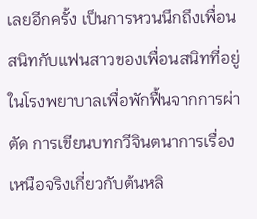เลยอีกครั้ง เป็นการหวนนึกถึงเพื่อนสนิทกับแฟนสาวของเพื่อนสนิทที่อยู่ในโรงพยาบาลเพื่อพักฟื้นจากการผ่าตัด การเขียนบทกวีจินตนาการเรื่องเหนือจริงเกี่ยวกับต้นหลิ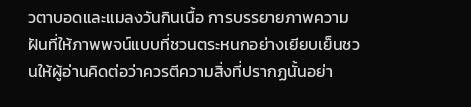วตาบอดและแมลงวันกินเนื้อ การบรรยายภาพความฝันที่ให้ภาพพจน์แบบที่ชวนตระหนกอย่างเยียบเย็นชวนให้ผู้อ่านคิดต่อว่าควรตีความสิ่งที่ปรากฏนั้นอย่า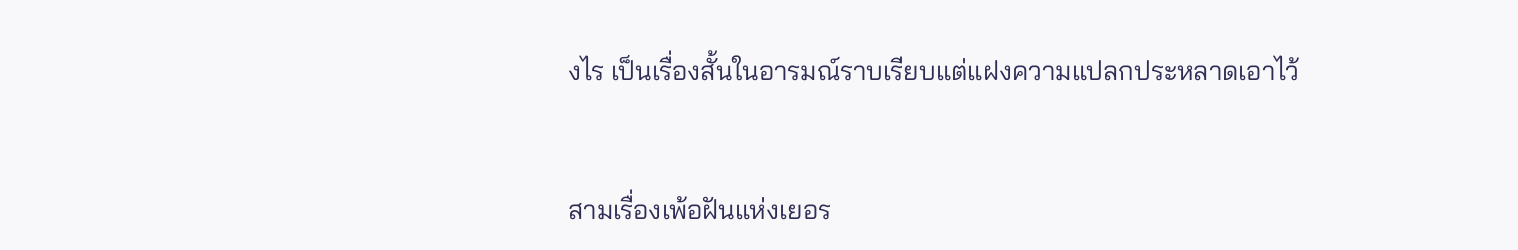งไร เป็นเรื่องสั้นในอารมณ์ราบเรียบแต่แฝงความแปลกประหลาดเอาไว้


สามเรื่องเพ้อฝันแห่งเยอร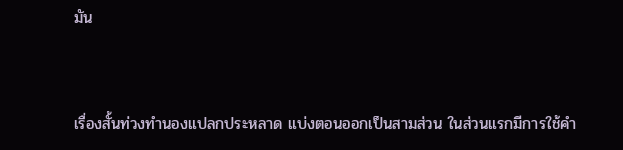มัน


เรื่องสั้นท่วงทำนองแปลกประหลาด แบ่งตอนออกเป็นสามส่วน ในส่วนแรกมีการใช้คำ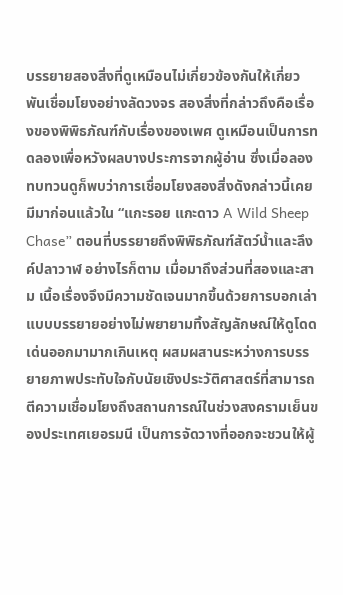บรรยายสองสิ่งที่ดูเหมือนไม่เกี่ยวข้องกันให้เกี่ยวพันเชื่อมโยงอย่างลัดวงจร สองสิ่งที่กล่าวถึงคือเรื่องของพิพิธภัณฑ์กับเรื่องของเพศ ดูเหมือนเป็นการทดลองเพื่อหวังผลบางประการจากผู้อ่าน ซึ่งเมื่อลองทบทวนดูก็พบว่าการเชื่อมโยงสองสิ่งดังกล่าวนี้เคยมีมาก่อนแล้วใน “แกะรอย แกะดาว A Wild Sheep Chase” ตอนที่บรรยายถึงพิพิธภัณฑ์สัตว์น้ำและลึงค์ปลาวาฬ อย่างไรก็ตาม เมื่อมาถึงส่วนที่สองและสาม เนื้อเรื่องจึงมีความชัดเจนมากขึ้นด้วยการบอกเล่าแบบบรรยายอย่างไม่พยายามทิ้งสัญลักษณ์ให้ดูโดดเด่นออกมามากเกินเหตุ ผสมผสานระหว่างการบรรยายภาพประทับใจกับนัยเชิงประวัติศาสตร์ที่สามารถตีความเชื่อมโยงถึงสถานการณ์ในช่วงสงครามเย็นของประเทศเยอรมนี เป็นการจัดวางที่ออกจะชวนให้ผู้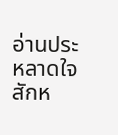อ่านประหลาดใจสักห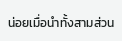น่อยเมื่อนำทั้งสามส่วน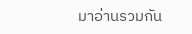มาอ่านรวมกัน